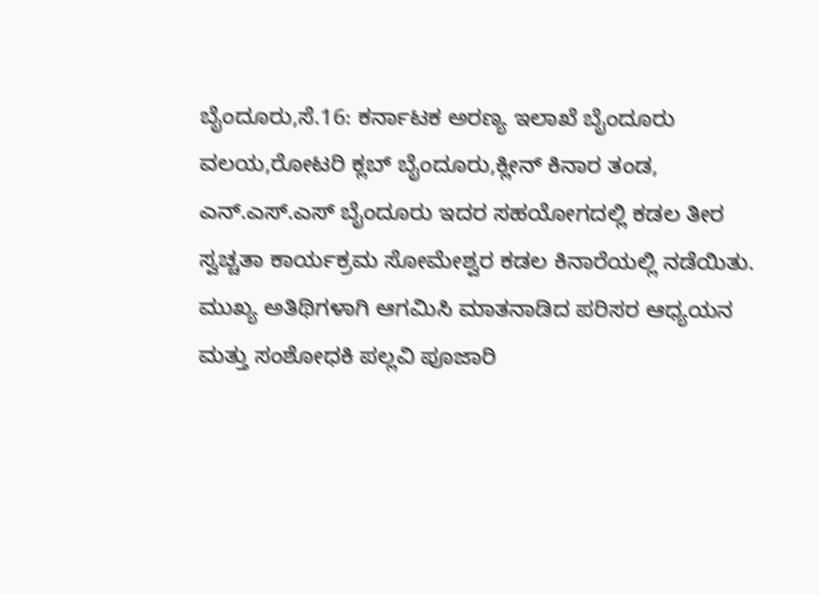ಬೈಂದೂರು,ಸೆ.16: ಕರ್ನಾಟಕ ಅರಣ್ಯ ಇಲಾಖೆ ಬೈಂದೂರು ವಲಯ,ರೋಟರಿ ಕ್ಲಬ್ ಬೈಂದೂರು,ಕ್ಲೀನ್ ಕಿನಾರ ತಂಡ, ಎನ್.ಎಸ್.ಎಸ್ ಬೈಂದೂರು ಇದರ ಸಹಯೋಗದಲ್ಲಿ ಕಡಲ ತೀರ ಸ್ವಚ್ಚತಾ ಕಾರ್ಯಕ್ರಮ ಸೋಮೇಶ್ವರ ಕಡಲ ಕಿನಾರೆಯಲ್ಲಿ ನಡೆಯಿತು.
ಮುಖ್ಯ ಅತಿಥಿಗಳಾಗಿ ಆಗಮಿಸಿ ಮಾತನಾಡಿದ ಪರಿಸರ ಆಧ್ಯಯನ ಮತ್ತು ಸಂಶೋಧಕಿ ಪಲ್ಲವಿ ಪೂಜಾರಿ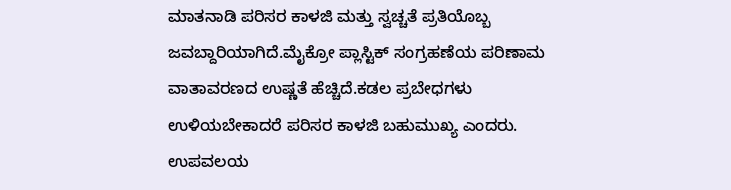ಮಾತನಾಡಿ ಪರಿಸರ ಕಾಳಜಿ ಮತ್ತು ಸ್ವಚ್ಚತೆ ಪ್ರತಿಯೊಬ್ಬ ಜವಬ್ದಾರಿಯಾಗಿದೆ.ಮೈಕ್ರೋ ಪ್ಲಾಸ್ಟಿಕ್ ಸಂಗ್ರಹಣೆಯ ಪರಿಣಾಮ ವಾತಾವರಣದ ಉಷ್ಣತೆ ಹೆಚ್ಚಿದೆ.ಕಡಲ ಪ್ರಬೇಧಗಳು ಉಳಿಯಬೇಕಾದರೆ ಪರಿಸರ ಕಾಳಜಿ ಬಹುಮುಖ್ಯ ಎಂದರು.
ಉಪವಲಯ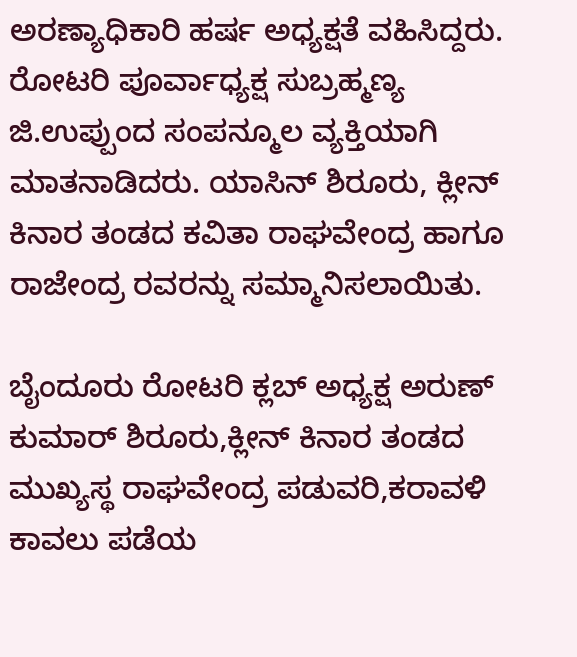ಅರಣ್ಯಾಧಿಕಾರಿ ಹರ್ಷ ಅಧ್ಯಕ್ಷತೆ ವಹಿಸಿದ್ದರು.
ರೋಟರಿ ಪೂರ್ವಾಧ್ಯಕ್ಷ ಸುಬ್ರಹ್ಮಣ್ಯ ಜಿ.ಉಪ್ಪುಂದ ಸಂಪನ್ಮೂಲ ವ್ಯಕ್ತಿಯಾಗಿ ಮಾತನಾಡಿದರು. ಯಾಸಿನ್ ಶಿರೂರು, ಕ್ಲೀನ್ ಕಿನಾರ ತಂಡದ ಕವಿತಾ ರಾಘವೇಂದ್ರ ಹಾಗೂ ರಾಜೇಂದ್ರ ರವರನ್ನು ಸಮ್ಮಾನಿಸಲಾಯಿತು.

ಬೈಂದೂರು ರೋಟರಿ ಕ್ಲಬ್ ಅಧ್ಯಕ್ಷ ಅರುಣ್ ಕುಮಾರ್ ಶಿರೂರು,ಕ್ಲೀನ್ ಕಿನಾರ ತಂಡದ ಮುಖ್ಯಸ್ಥ ರಾಘವೇಂದ್ರ ಪಡುವರಿ,ಕರಾವಳಿ ಕಾವಲು ಪಡೆಯ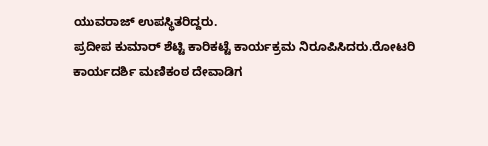ಯುವರಾಜ್ ಉಪಸ್ಥಿತರಿದ್ದರು.
ಪ್ರದೀಪ ಕುಮಾರ್ ಶೆಟ್ಟಿ ಕಾರಿಕಟ್ಟೆ ಕಾರ್ಯಕ್ರಮ ನಿರೂಪಿಸಿದರು.ರೋಟರಿ ಕಾರ್ಯದರ್ಶಿ ಮಣಿಕಂಠ ದೇವಾಡಿಗ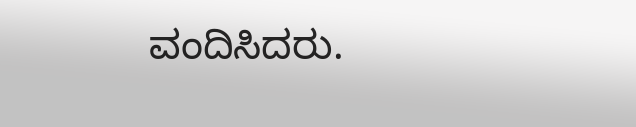ವಂದಿಸಿದರು.